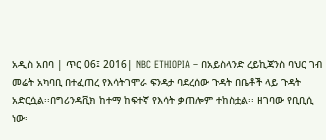አዲስ አበባ | ጥር 06፤ 2016| NBC ETHIOPIA – በአይስላንድ ረይኪጃንስ ባህር ገብ መሬት አካባቢ በተፈጠረ የእሳትገሞራ ፍንዳታ ባደረሰው ጉዳት በቤቶች ላይ ጉዳት አድርሷል፡፡በግሪንዳቪክ ከተማ ከፍተኛ የእሳት ቃጠሎም ተከስቷል፡፡ ዘገባው የቢቢሲ ነው፡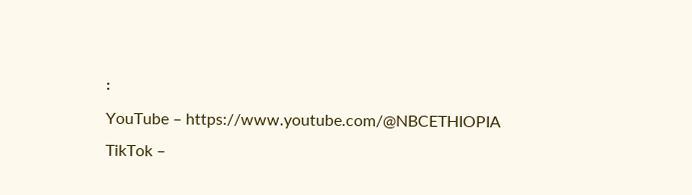፡
YouTube – https://www.youtube.com/@NBCETHIOPIA
TikTok –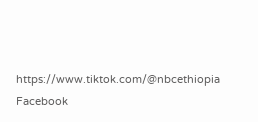https://www.tiktok.com/@nbcethiopia
Facebook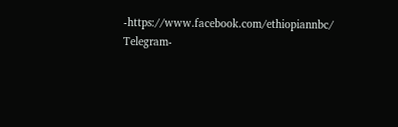-https://www.facebook.com/ethiopiannbc/
Telegram-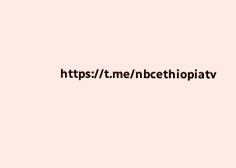https://t.me/nbcethiopiatv